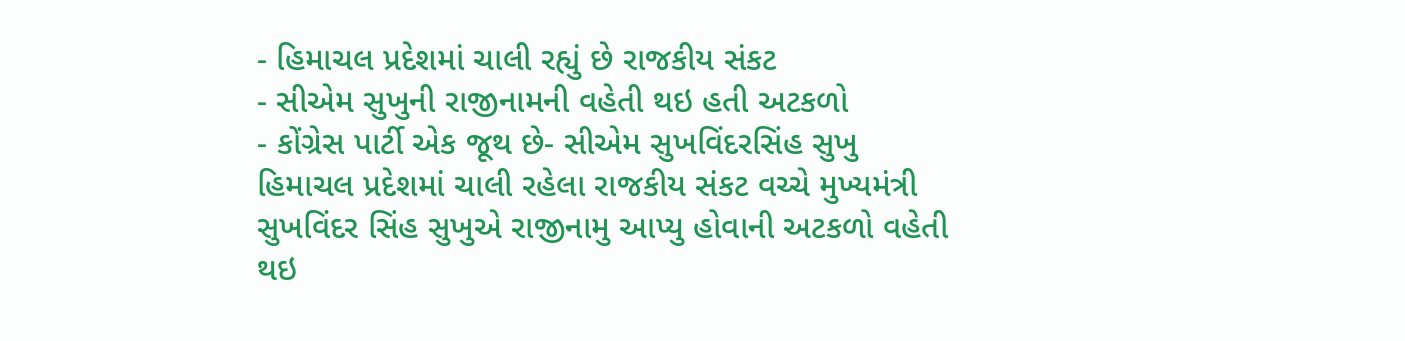- હિમાચલ પ્રદેશમાં ચાલી રહ્યું છે રાજકીય સંકટ
- સીએમ સુખુની રાજીનામની વહેતી થઇ હતી અટકળો
- કોંગ્રેસ પાર્ટી એક જૂથ છે- સીએમ સુખવિંદરસિંહ સુખુ
હિમાચલ પ્રદેશમાં ચાલી રહેલા રાજકીય સંકટ વચ્ચે મુખ્યમંત્રી સુખવિંદર સિંહ સુખુએ રાજીનામુ આપ્યુ હોવાની અટકળો વહેતી થઇ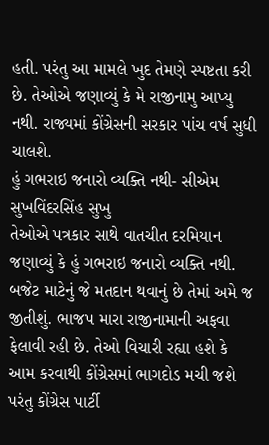હતી. પરંતુ આ મામલે ખુદ તેમણે સ્પષ્ટતા કરી છે. તેઓએ જણાવ્યું કે મે રાજીનામુ આપ્યુ નથી. રાજ્યમાં કોંગ્રેસની સરકાર પાંચ વર્ષ સુધી ચાલશે.
હું ગભરાઇ જનારો વ્યક્તિ નથી- સીએમ સુખવિંદરસિંહ સુખુ
તેઓએ પત્રકાર સાથે વાતચીત દરમિયાન જણાવ્યું કે હું ગભરાઇ જનારો વ્યક્તિ નથી. બજેટ માટેનું જે મતદાન થવાનું છે તેમાં અમે જ જીતીશું. ભાજપ મારા રાજીનામાની અફવા ફેલાવી રહી છે. તેઓ વિચારી રહ્યા હશે કે આમ કરવાથી કોંગ્રેસમાં ભાગદોડ મચી જશે પરંતુ કોંગ્રેસ પાર્ટી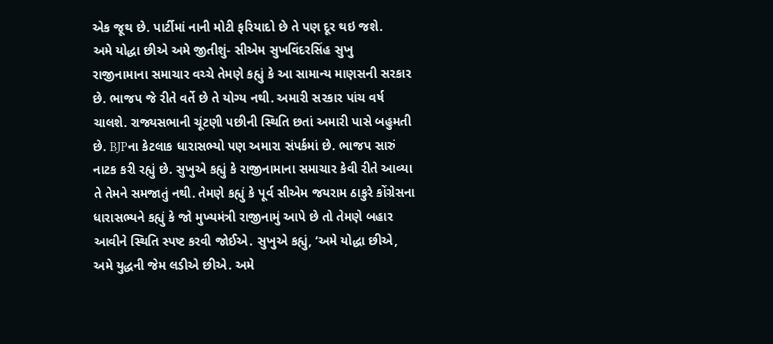એક જૂથ છે. પાર્ટીમાં નાની મોટી ફરિયાદો છે તે પણ દૂર થઇ જશે.
અમે યોદ્ધા છીએ અમે જીતીશું- સીએમ સુખવિંદરસિંહ સુખુ
રાજીનામાના સમાચાર વચ્ચે તેમણે કહ્યું કે આ સામાન્ય માણસની સરકાર છે. ભાજપ જે રીતે વર્તે છે તે યોગ્ય નથી. અમારી સરકાર પાંચ વર્ષ ચાલશે. રાજ્યસભાની ચૂંટણી પછીની સ્થિતિ છતાં અમારી પાસે બહુમતી છે. BJPના કેટલાક ધારાસભ્યો પણ અમારા સંપર્કમાં છે. ભાજપ સારું નાટક કરી રહ્યું છે. સુખુએ કહ્યું કે રાજીનામાના સમાચાર કેવી રીતે આવ્યા તે તેમને સમજાતું નથી. તેમણે કહ્યું કે પૂર્વ સીએમ જયરામ ઠાકુરે કોંગ્રેસના ધારાસભ્યને કહ્યું કે જો મુખ્યમંત્રી રાજીનામું આપે છે તો તેમણે બહાર આવીને સ્થિતિ સ્પષ્ટ કરવી જોઈએ. સુખુએ કહ્યું, ‘અમે યોદ્ધા છીએ, અમે યુદ્ધની જેમ લડીએ છીએ. અમે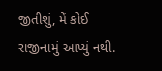જીતીશું, મેં કોઈ રાજીનામું આપ્યું નથી.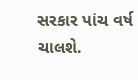સરકાર પાંચ વર્ષ ચાલશે.